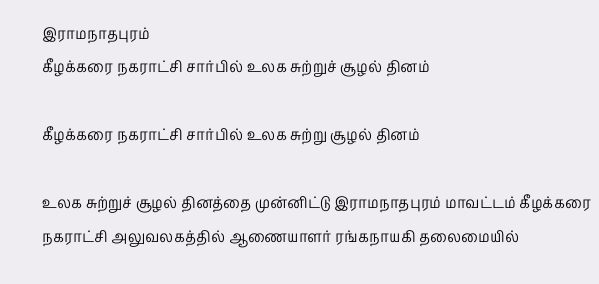இராமநாதபுரம்
கீழக்கரை நகராட்சி சார்பில் உலக சுற்றுச் சூழல் தினம்

கீழக்கரை நகராட்சி சார்பில் உலக சுற்று சூழல் தினம்

உலக சுற்றுச் சூழல் தினத்தை முன்னிட்டு இராமநாதபுரம் மாவட்டம் கீழக்கரை நகராட்சி அலுவலகத்தில் ஆணையாளர் ரங்கநாயகி தலைமையில்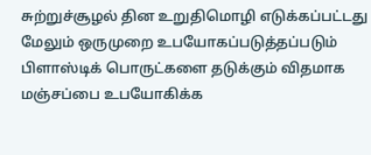சுற்றுச்சூழல் தின உறுதிமொழி எடுக்கப்பட்டது மேலும் ஒருமுறை உபயோகப்படுத்தப்படும் பிளாஸ்டிக் பொருட்களை தடுக்கும் விதமாக மஞ்சப்பை உபயோகிக்க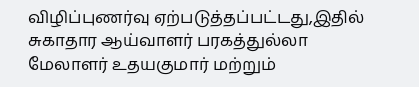விழிப்புணர்வு ஏற்படுத்தப்பட்டது,இதில் சுகாதார ஆய்வாளர் பரகத்துல்லா மேலாளர் உதயகுமார் மற்றும்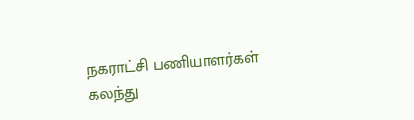நகராட்சி பணியாளர்கள் கலந்து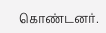கொண்டனர்.